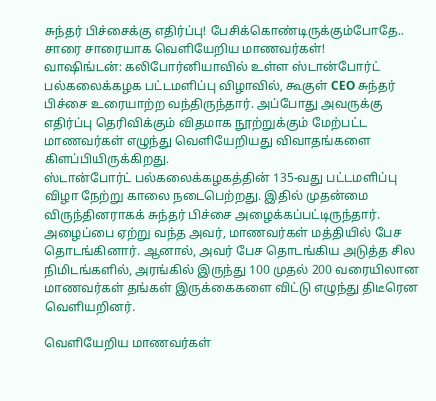சுந்தர் பிச்சைக்கு எதிர்ப்பு! பேசிக்கொண்டிருக்கும்போதே.. சாரை சாரையாக வெளியேறிய மாணவர்கள்!
வாஷிங்டன்: கலிபோர்னியாவில் உள்ள ஸ்டான்போர்ட் பல்கலைக்கழக பட்டமளிப்பு விழாவில், கூகுள் CEO சுந்தர் பிச்சை உரையாற்ற வந்திருந்தார். அப்போது அவருக்கு எதிர்ப்பு தெரிவிக்கும் விதமாக நூற்றுக்கும் மேற்பட்ட மாணவர்கள் எழுந்து வெளியேறியது விவாதங்களை கிளப்பியிருக்கிறது.
ஸ்டான்போர்ட் பல்கலைக்கழகத்தின் 135-வது பட்டமளிப்பு விழா நேற்று காலை நடைபெற்றது. இதில் முதன்மை விருந்தினராகக் சுந்தர் பிச்சை அழைக்கப்பட்டிருந்தார். அழைப்பை ஏற்று வந்த அவர், மாணவர்கள் மத்தியில் பேச தொடங்கினார். ஆனால், அவர் பேச தொடங்கிய அடுத்த சில நிமிடங்களில், அரங்கில் இருந்து 100 முதல் 200 வரையிலான மாணவர்கள் தங்கள் இருக்கைகளை விட்டு எழுந்து திடீரென வெளியறினர்.

வெளியேறிய மாணவர்கள்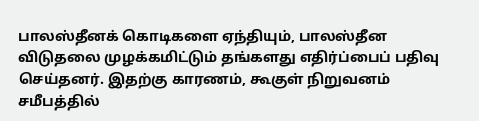பாலஸ்தீனக் கொடிகளை ஏந்தியும், பாலஸ்தீன விடுதலை முழக்கமிட்டும் தங்களது எதிர்ப்பைப் பதிவு செய்தனர். இதற்கு காரணம், கூகுள் நிறுவனம் சமீபத்தில்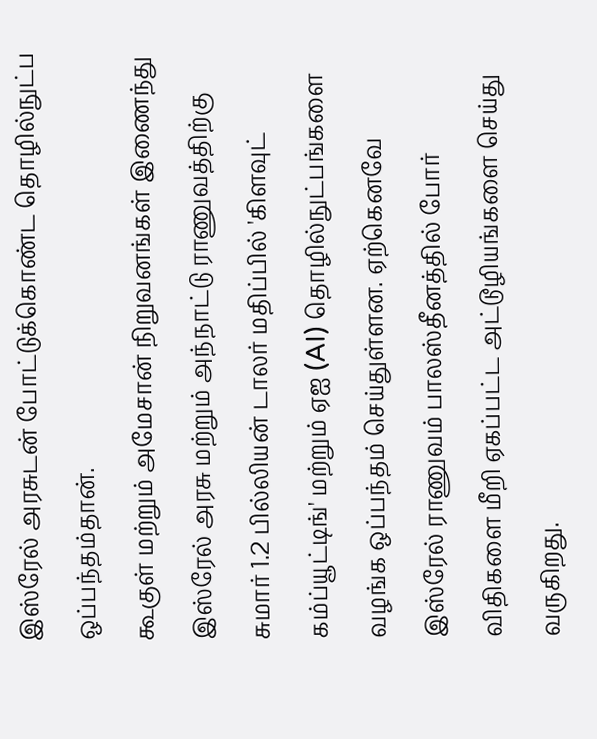இஸ்ரேல் அரசுடன் போட்டுக்கொண்ட தொழில்நுட்ப ஒப்பந்தம்தான்.
கூகுள் மற்றும் அமேசான் நிறுவனங்கள் இணைந்து இஸ்ரேல் அரசு மற்றும் அந்நாட்டு ராணுவத்திற்கு சுமார் 1.2 பில்லியன் டாலர் மதிப்பில் 'கிளவுட் கம்ப்யூட்டிங்' மற்றும் ஏஐ (AI) தொழில்நுட்பங்களை வழங்க ஒப்பந்தம் செய்துள்ளன. ஏற்கெனவே இஸ்ரேல் ராணுவம் பாலஸ்தீனத்தில் போர் விதிகளை மீறி ஏகப்பட்ட அட்டூழியங்களை செய்து வருகிறது.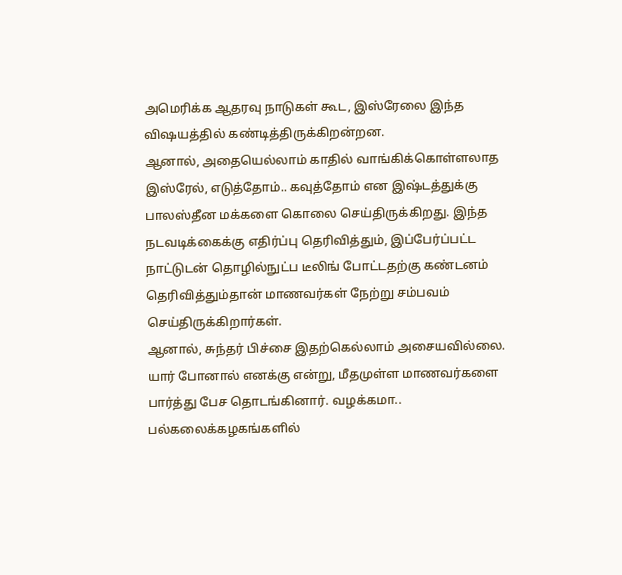அமெரிக்க ஆதரவு நாடுகள் கூட, இஸ்ரேலை இந்த விஷயத்தில் கண்டித்திருக்கிறன்றன.
ஆனால், அதையெல்லாம் காதில் வாங்கிக்கொள்ளலாத இஸ்ரேல், எடுத்தோம்.. கவுத்தோம் என இஷ்டத்துக்கு பாலஸ்தீன மக்களை கொலை செய்திருக்கிறது. இந்த நடவடிக்கைக்கு எதிர்ப்பு தெரிவித்தும், இப்பேர்ப்பட்ட நாட்டுடன் தொழில்நுட்ப டீலிங் போட்டதற்கு கண்டனம் தெரிவித்தும்தான் மாணவர்கள் நேற்று சம்பவம் செய்திருக்கிறார்கள்.
ஆனால், சுந்தர் பிச்சை இதற்கெல்லாம் அசையவில்லை. யார் போனால் எனக்கு என்று, மீதமுள்ள மாணவர்களை பார்த்து பேச தொடங்கினார். வழக்கமா.. பல்கலைக்கழகங்களில்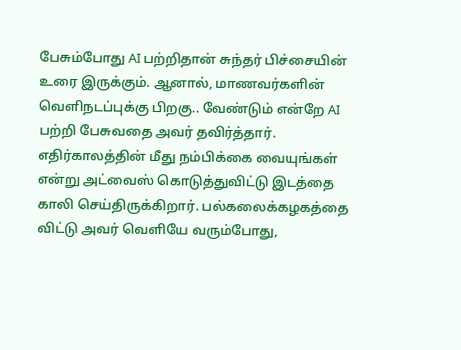பேசும்போது AI பற்றிதான் சுந்தர் பிச்சையின் உரை இருக்கும். ஆனால், மாணவர்களின் வெளிநடப்புக்கு பிறகு.. வேண்டும் என்றே AI பற்றி பேசுவதை அவர் தவிர்த்தார்.
எதிர்காலத்தின் மீது நம்பிக்கை வையுங்கள் என்று அட்வைஸ் கொடுத்துவிட்டு இடத்தை காலி செய்திருக்கிறார். பல்கலைக்கழகத்தை விட்டு அவர் வெளியே வரும்போது,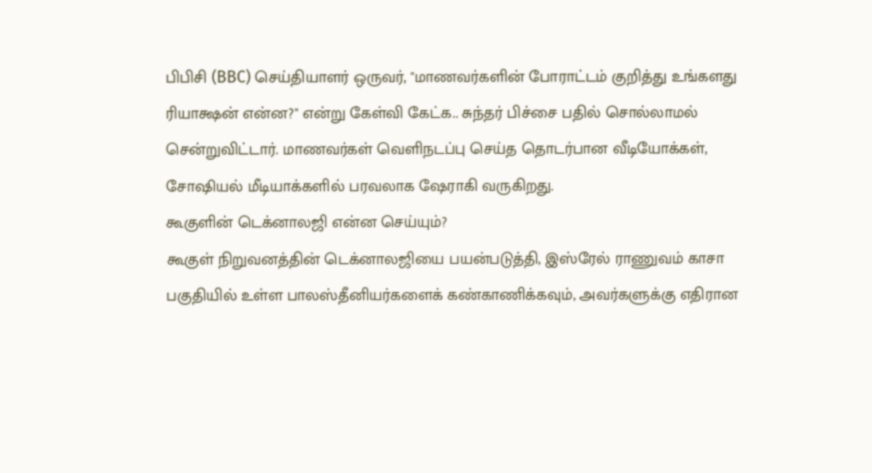பிபிசி (BBC) செய்தியாளர் ஒருவர், "மாணவர்களின் போராட்டம் குறித்து உங்களது ரியாக்ஷன் என்ன?" என்று கேள்வி கேட்க.. சுந்தர் பிச்சை பதில் சொல்லாமல் சென்றுவிட்டார். மாணவர்கள் வெளிநடப்பு செய்த தொடர்பான வீடியோக்கள், சோஷியல் மீடியாக்களில் பரவலாக ஷேராகி வருகிறது.
கூகுளின் டெக்னாலஜி என்ன செய்யும்?
கூகுள் நிறுவனத்தின் டெக்னாலஜியை பயன்படுத்தி, இஸ்ரேல் ராணுவம் காசா பகுதியில் உள்ள பாலஸ்தீனியர்களைக் கண்காணிக்கவும், அவர்களுக்கு எதிரான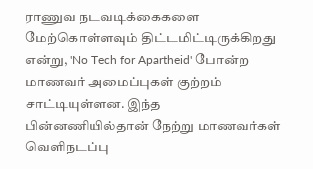ராணுவ நடவடிக்கைகளை மேற்கொள்ளவும் திட்டமிட்டிருக்கிறது என்று, 'No Tech for Apartheid' போன்ற மாணவர் அமைப்புகள் குற்றம் சாட்டியுள்ளன. இந்த பின்னணியில்தான் நேற்று மாணவர்கள் வெளிநடப்பு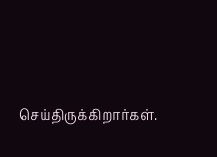செய்திருக்கிறார்கள்.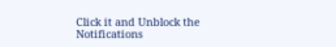Click it and Unblock the Notifications